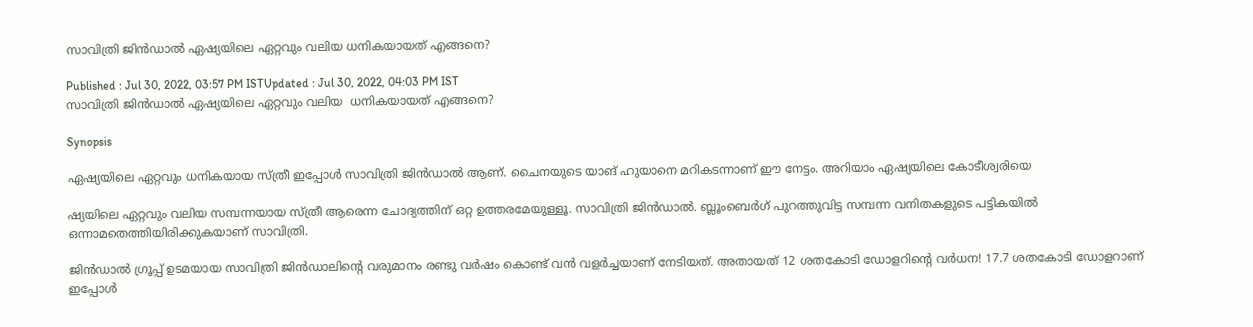സാവിത്രി ജിൻഡാൽ ഏഷ്യയിലെ ഏറ്റവും വലിയ ധനികയായത് എങ്ങനെ?

Published : Jul 30, 2022, 03:57 PM ISTUpdated : Jul 30, 2022, 04:03 PM IST
സാവിത്രി ജിൻഡാൽ ഏഷ്യയിലെ ഏറ്റവും വലിയ  ധനികയായത് എങ്ങനെ?

Synopsis

ഏഷ്യയിലെ ഏറ്റവും ധനികയായ സ്ത്രീ ഇപ്പോൾ സാവിത്രി ജിൻഡാൽ ആണ്. ചൈനയുടെ യാങ് ഹുയാനെ മറികടന്നാണ് ഈ നേട്ടം. അറിയാം ഏഷ്യയിലെ കോടീശ്വരിയെ

ഷ്യയിലെ ഏറ്റവും വലിയ സമ്പന്നയായ സ്ത്രീ ആരെന്ന ചോദ്യത്തിന് ഒറ്റ ഉത്തരമേയുള്ളൂ. സാവിത്രി ജിൻഡാൽ. ബ്ലൂംബെർഗ് പുറത്തുവിട്ട സമ്പന്ന വനിതകളുടെ പട്ടികയിൽ ഒന്നാമതെത്തിയിരിക്കുകയാണ് സാവിത്രി.

ജിന്‍ഡാല്‍ ഗ്രൂപ്പ് ഉടമയായ സാവിത്രി ജിന്‍ഡാലിന്റെ വരുമാനം രണ്ടു വര്‍ഷം കൊണ്ട് വൻ വളർച്ചയാണ് നേടിയത്. അതായത് 12 ശതകോടി ഡോളറിന്റെ വര്‍ധന! 17.7 ശതകോടി ഡോളറാണ് ഇപ്പോൾ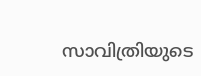സാവിത്രിയുടെ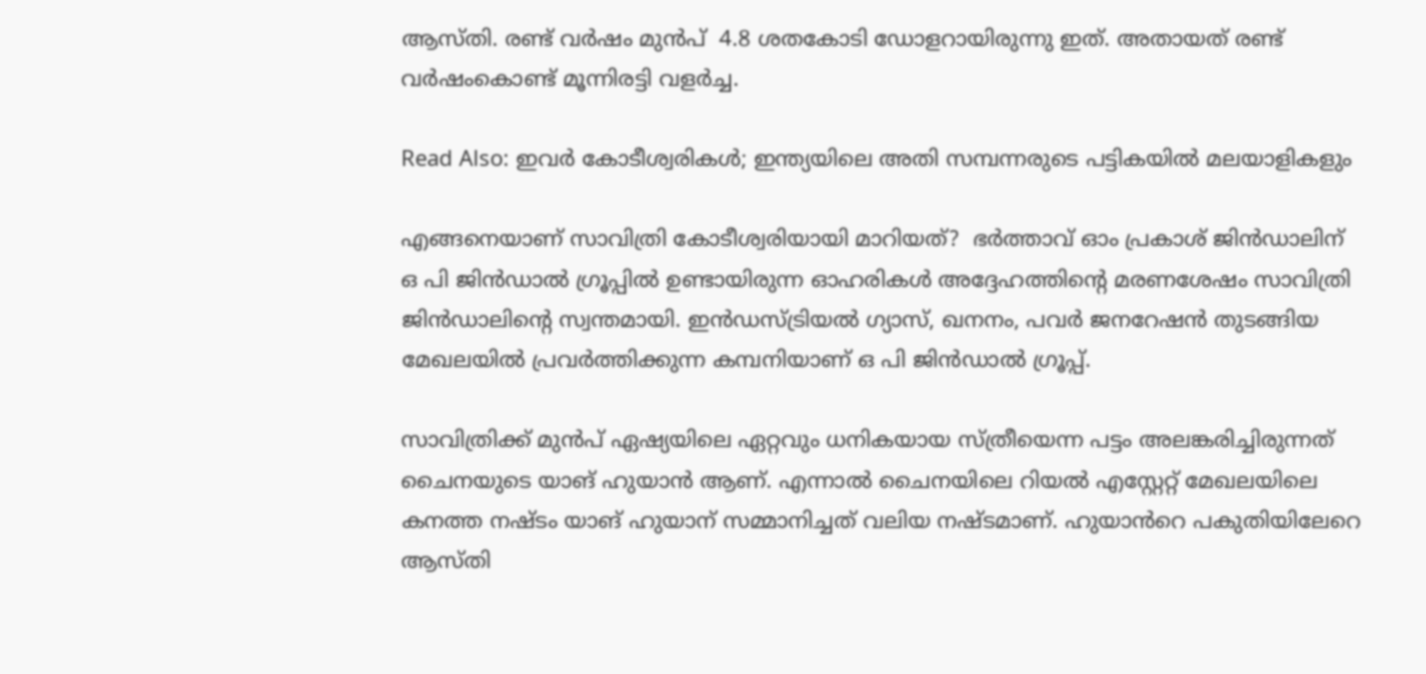ആസ്തി. രണ്ട് വർഷം മുൻപ്  4.8 ശതകോടി ഡോളറായിരുന്നു ഇത്. അതായത് രണ്ട് വർഷംകൊണ്ട് മൂന്നിരട്ടി വളർച്ച.

Read Also: ഇവർ കോടീശ്വരികൾ; ഇന്ത്യയിലെ അതി സമ്പന്നരുടെ പട്ടികയിൽ മലയാളികളും

എങ്ങനെയാണ് സാവിത്രി കോടീശ്വരിയായി മാറിയത്?  ഭര്‍ത്താവ് ഓം പ്രകാശ് ജിന്‍ഡാലിന് ഒ പി ജിന്‍ഡാല്‍ ഗ്രൂപ്പില്‍ ഉണ്ടായിരുന്ന ഓഹരികള്‍ അദ്ദേഹത്തിന്റെ മരണശേഷം സാവിത്രി ജിന്‍ഡാലിന്റെ സ്വന്തമായി. ഇന്‍ഡസ്ട്രിയല്‍ ഗ്യാസ്, ഖനനം, പവര്‍ ജനറേഷന്‍ തുടങ്ങിയ മേഖലയിൽ പ്രവര്‍ത്തിക്കുന്ന കമ്പനിയാണ് ഒ പി ജിന്‍ഡാല്‍ ഗ്രൂപ്പ്.

സാവിത്രിക്ക് മുൻപ് ഏഷ്യയിലെ ഏറ്റവും ധനികയായ സ്ത്രീയെന്ന പട്ടം അലങ്കരിച്ചിരുന്നത് ചൈനയുടെ യാങ് ഹുയാൻ ആണ്. എന്നാൽ ചൈനയിലെ റിയൽ എസ്റ്റേറ്റ് മേഖലയിലെ കനത്ത നഷ്ടം യാങ് ഹുയാന് സമ്മാനിച്ചത് വലിയ നഷ്ടമാണ്. ഹുയാൻറെ പകുതിയിലേറെ ആസ്തി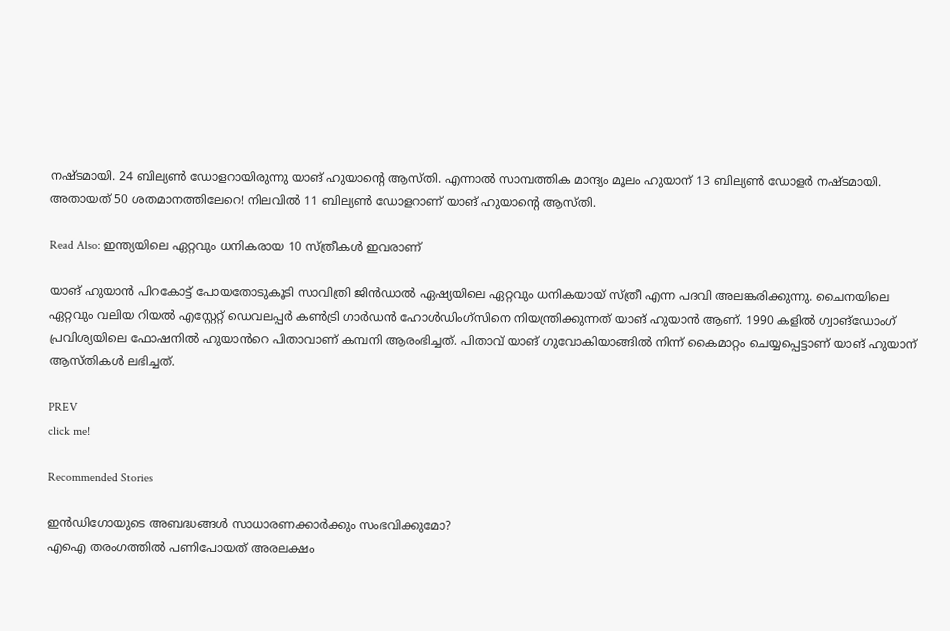നഷ്ടമായി. 24 ബില്യൺ ഡോളറായിരുന്നു യാങ് ഹുയാന്റെ ആസ്തി. എന്നാൽ സാമ്പത്തിക മാന്ദ്യം മൂലം ഹുയാന് 13 ബില്യൺ ഡോളർ നഷ്ടമായി. അതായത് 50 ശതമാനത്തിലേറെ! നിലവിൽ 11 ബില്യൺ ഡോളറാണ് യാങ് ഹുയാന്റെ ആസ്തി.

Read Also: ഇന്ത്യയിലെ ഏറ്റവും ധനികരായ 10 സ്ത്രീകൾ ഇവരാണ്

യാങ് ഹുയാൻ പിറകോട്ട് പോയതോടുകൂടി സാവിത്രി ജിൻഡാൽ ഏഷ്യയിലെ ഏറ്റവും ധനികയായ് സ്ത്രീ എന്ന പദവി അലങ്കരിക്കുന്നു. ചൈനയിലെ ഏറ്റവും വലിയ റിയൽ എസ്റ്റേറ്റ് ഡെവലപ്പർ കൺട്രി ഗാർഡൻ ഹോൾഡിംഗ്‌സിനെ നിയന്ത്രിക്കുന്നത് യാങ് ഹുയാൻ ആണ്. 1990 കളിൽ ഗ്വാങ്‌ഡോംഗ് പ്രവിശ്യയിലെ ഫോഷനിൽ ഹുയാൻറെ പിതാവാണ് കമ്പനി ആരംഭിച്ചത്. പിതാവ് യാങ് ഗുവോകിയാങ്ങിൽ നിന്ന് കൈമാറ്റം ചെയ്യപ്പെട്ടാണ് യാങ് ഹുയാന് ആസ്തികൾ ലഭിച്ചത്.

PREV
click me!

Recommended Stories

ഇന്‍ഡിഗോയുടെ അബദ്ധങ്ങള്‍ സാധാരണക്കാര്‍ക്കും സംഭവിക്കുമോ?
എഐ തരംഗത്തില്‍ പണിപോയത് അരലക്ഷം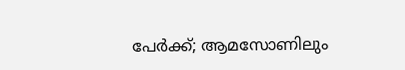പേര്‍ക്ക്; ആമസോണിലും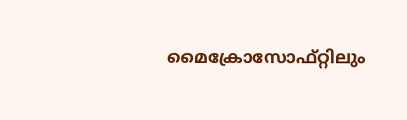മൈക്രോസോഫ്റ്റിലും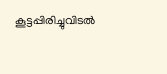കൂട്ടപ്പിരിച്ചുവിടല്‍